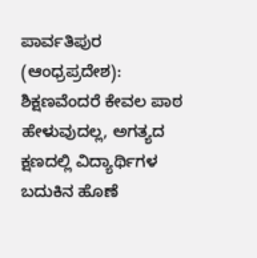ಪಾರ್ವತಿಪುರ (ಆಂಧ್ರಪ್ರದೇಶ): ಶಿಕ್ಷಣವೆಂದರೆ ಕೇವಲ ಪಾಠ ಹೇಳುವುದಲ್ಲ, ಅಗತ್ಯದ ಕ್ಷಣದಲ್ಲಿ ವಿದ್ಯಾರ್ಥಿಗಳ ಬದುಕಿನ ಹೊಣೆ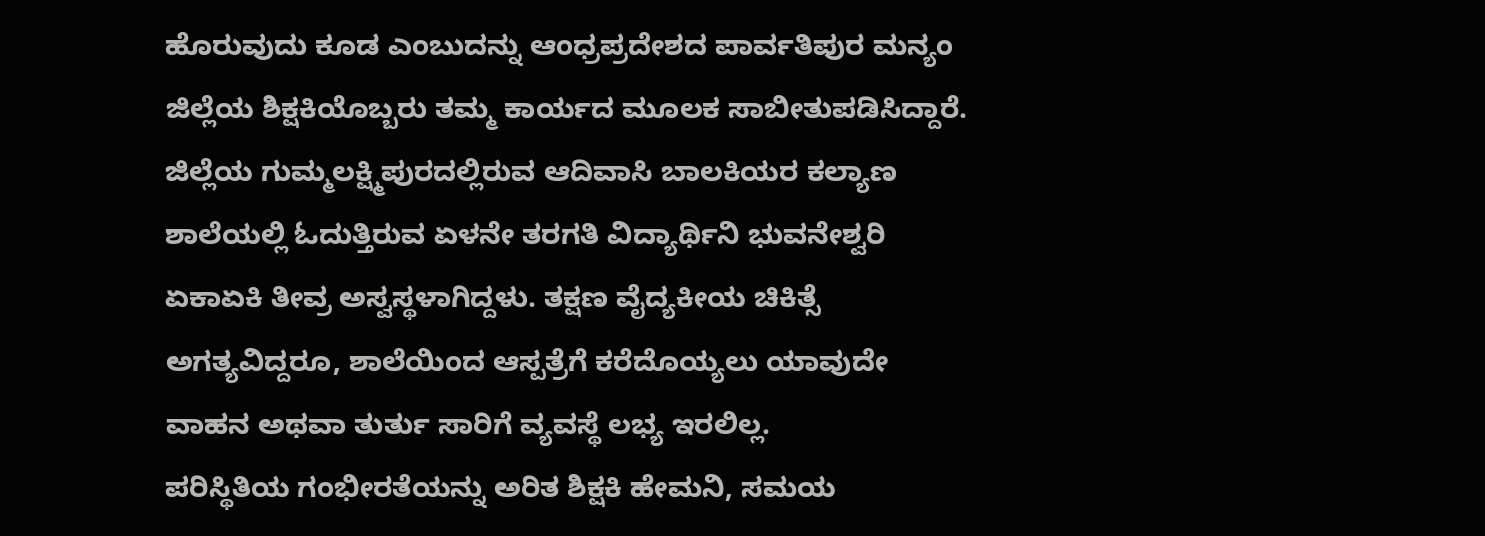ಹೊರುವುದು ಕೂಡ ಎಂಬುದನ್ನು ಆಂಧ್ರಪ್ರದೇಶದ ಪಾರ್ವತಿಪುರ ಮನ್ಯಂ ಜಿಲ್ಲೆಯ ಶಿಕ್ಷಕಿಯೊಬ್ಬರು ತಮ್ಮ ಕಾರ್ಯದ ಮೂಲಕ ಸಾಬೀತುಪಡಿಸಿದ್ದಾರೆ.
ಜಿಲ್ಲೆಯ ಗುಮ್ಮಲಕ್ಷ್ಮಿಪುರದಲ್ಲಿರುವ ಆದಿವಾಸಿ ಬಾಲಕಿಯರ ಕಲ್ಯಾಣ ಶಾಲೆಯಲ್ಲಿ ಓದುತ್ತಿರುವ ಏಳನೇ ತರಗತಿ ವಿದ್ಯಾರ್ಥಿನಿ ಭುವನೇಶ್ವರಿ ಏಕಾಏಕಿ ತೀವ್ರ ಅಸ್ವಸ್ಥಳಾಗಿದ್ದಳು. ತಕ್ಷಣ ವೈದ್ಯಕೀಯ ಚಿಕಿತ್ಸೆ ಅಗತ್ಯವಿದ್ದರೂ, ಶಾಲೆಯಿಂದ ಆಸ್ಪತ್ರೆಗೆ ಕರೆದೊಯ್ಯಲು ಯಾವುದೇ ವಾಹನ ಅಥವಾ ತುರ್ತು ಸಾರಿಗೆ ವ್ಯವಸ್ಥೆ ಲಭ್ಯ ಇರಲಿಲ್ಲ.
ಪರಿಸ್ಥಿತಿಯ ಗಂಭೀರತೆಯನ್ನು ಅರಿತ ಶಿಕ್ಷಕಿ ಹೇಮನಿ, ಸಮಯ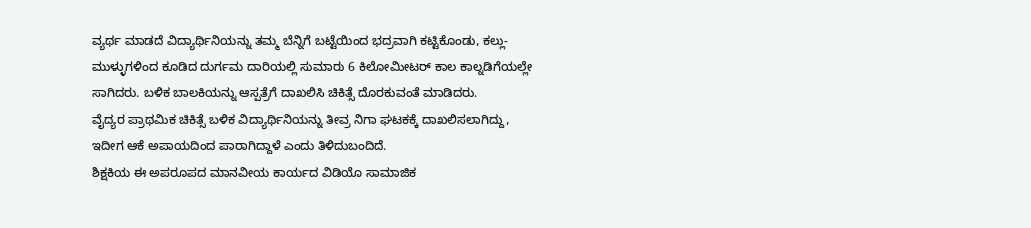ವ್ಯರ್ಥ ಮಾಡದೆ ವಿದ್ಯಾರ್ಥಿನಿಯನ್ನು ತಮ್ಮ ಬೆನ್ನಿಗೆ ಬಟ್ಟೆಯಿಂದ ಭದ್ರವಾಗಿ ಕಟ್ಟಿಕೊಂಡು, ಕಲ್ಲು-ಮುಳ್ಳುಗಳಿಂದ ಕೂಡಿದ ದುರ್ಗಮ ದಾರಿಯಲ್ಲಿ ಸುಮಾರು 6 ಕಿಲೋಮೀಟರ್ ಕಾಲ ಕಾಲ್ನಡಿಗೆಯಲ್ಲೇ ಸಾಗಿದರು. ಬಳಿಕ ಬಾಲಕಿಯನ್ನು ಆಸ್ಪತ್ರೆಗೆ ದಾಖಲಿಸಿ ಚಿಕಿತ್ಸೆ ದೊರಕುವಂತೆ ಮಾಡಿದರು.
ವೈದ್ಯರ ಪ್ರಾಥಮಿಕ ಚಿಕಿತ್ಸೆ ಬಳಿಕ ವಿದ್ಯಾರ್ಥಿನಿಯನ್ನು ತೀವ್ರ ನಿಗಾ ಘಟಕಕ್ಕೆ ದಾಖಲಿಸಲಾಗಿದ್ದು, ಇದೀಗ ಆಕೆ ಅಪಾಯದಿಂದ ಪಾರಾಗಿದ್ದಾಳೆ ಎಂದು ತಿಳಿದುಬಂದಿದೆ.
ಶಿಕ್ಷಕಿಯ ಈ ಅಪರೂಪದ ಮಾನವೀಯ ಕಾರ್ಯದ ವಿಡಿಯೊ ಸಾಮಾಜಿಕ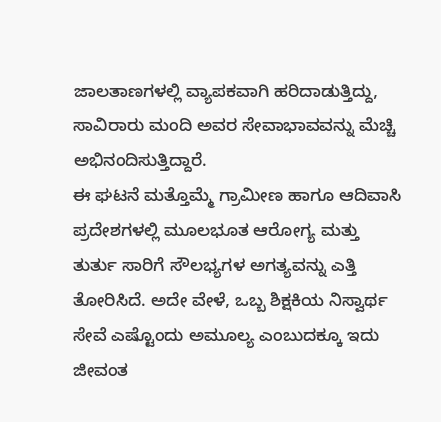ಜಾಲತಾಣಗಳಲ್ಲಿ ವ್ಯಾಪಕವಾಗಿ ಹರಿದಾಡುತ್ತಿದ್ದು, ಸಾವಿರಾರು ಮಂದಿ ಅವರ ಸೇವಾಭಾವವನ್ನು ಮೆಚ್ಚಿ ಅಭಿನಂದಿಸುತ್ತಿದ್ದಾರೆ.
ಈ ಘಟನೆ ಮತ್ತೊಮ್ಮೆ ಗ್ರಾಮೀಣ ಹಾಗೂ ಆದಿವಾಸಿ ಪ್ರದೇಶಗಳಲ್ಲಿ ಮೂಲಭೂತ ಆರೋಗ್ಯ ಮತ್ತು ತುರ್ತು ಸಾರಿಗೆ ಸೌಲಭ್ಯಗಳ ಅಗತ್ಯವನ್ನು ಎತ್ತಿ ತೋರಿಸಿದೆ. ಅದೇ ವೇಳೆ, ಒಬ್ಬ ಶಿಕ್ಷಕಿಯ ನಿಸ್ವಾರ್ಥ ಸೇವೆ ಎಷ್ಟೊಂದು ಅಮೂಲ್ಯ ಎಂಬುದಕ್ಕೂ ಇದು ಜೀವಂತ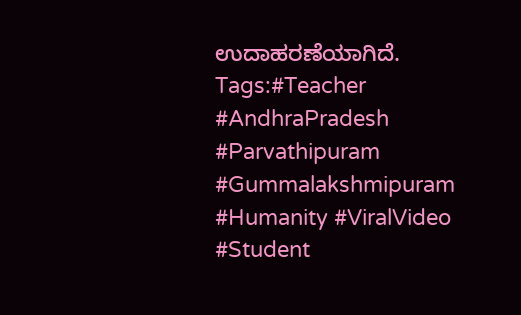ಉದಾಹರಣೆಯಾಗಿದೆ.
Tags:#Teacher #AndhraPradesh #Parvathipuram #Gummalakshmipuram #Humanity #ViralVideo #Student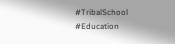#TribalSchool #Education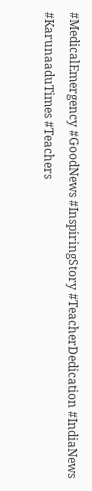#MedicalEmergency #GoodNews #InspiringStory #TeacherDedication #IndiaNews #KarunaaduTimes #Teachers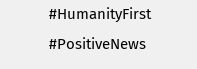#HumanityFirst #PositiveNews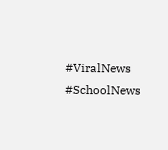#ViralNews #SchoolNews